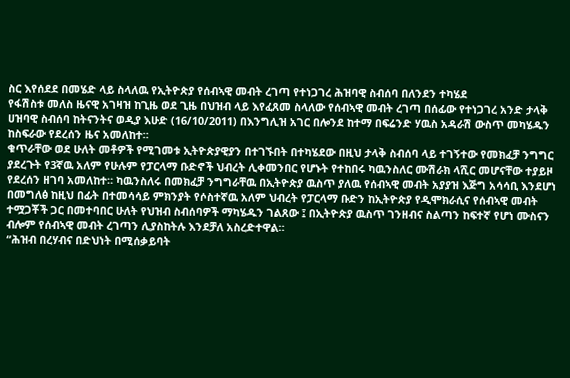ስር እየሰደደ በመሄድ ላይ ስላለዉ የኢትዮጵያ የሰብኣዊ መብት ረገጣ የተነጋገረ ሕዝባዊ ስብሰባ በለንደን ተካሄደ
የፋሽስቱ መለስ ዜናዊ አገዛዝ ከጊዜ ወደ ጊዜ በህዝብ ላይ እየፈጸመ ስላለው የሰብኣዊ መብት ረገጣ በሰፊው የተነጋገረ አንድ ታላቅ ሀዝባዊ ስብሰባ ከትናንትና ወዲያ እሁድ (16/10/2011) በእንግሊዝ አገር በሎንደ ከተማ በፍሬንድ ሃዉስ አዳራሽ ውስጥ መካሄዱን ከስፍራው የደረሰን ዜና አመለከተ።
ቁጥራቸው ወደ ሁለት መቶዎች የሚገመቱ ኢትዮጵያዊያን በተገኙበት በተካሄደው በዚህ ታላቅ ስብሰባ ላይ ተገኝተው የመክፈቻ ንግግር ያደረጉት የ3ኛዉ አለም የሁሉም የፓርላማ ቡድኖች ህብረት ሊቀመንበር የሆኑት የተከበሩ ካዉንስለር ሙሽራክ ላሺር መሆናቸው ተያይዞ የደረሰን ዘገባ አመለከተ። ካዉንስለሩ በመክፈቻ ንግግራቸዉ በኢትዮጵያ ዉስጥ ያለዉ የሰብኣዊ መብት አያያዝ እጅግ አሳሳቢ እንደሆነ በመግለፅ ከዚህ በፊት በተመሳሳይ ምክንያት የሶስተኛዉ አለም ህብረት የፓርላማ ቡድን ከኢትዮጵያ የዲሞክራሲና የሰብኣዊ መብት ተሟጋቾች ጋር በመተባበር ሁለት የህዝብ ስብሰባዎች ማካሄዱን ገልጸው ፤ በኢትዮጵያ ዉስጥ ገንዘብና ስልጣን ከፍተኛ የሆነ ሙስናን ብሎም የሰብኣዊ መብት ረገጣን ሊያስከትሉ እንደቻለ አስረድተዋል።
“ሕዝብ በረሃብና በድህነት በሚሰቃይባት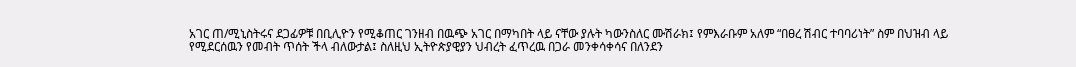አገር ጠ/ሚኒስትሩና ደጋፊዎቹ በቢሊዮን የሚቆጠር ገንዘብ በዉጭ አገር በማካበት ላይ ናቸው ያሉት ካውንስለር ሙሽራክ፤ የምእራቡም አለም “በፀረ ሽብር ተባባሪነት” ስም በህዝብ ላይ የሚደርሰዉን የመብት ጥሰት ችላ ብለውታል፤ ስለዚህ ኢትዮጵያዊያን ህብረት ፈጥረዉ በጋራ መንቀሳቀሳና በለንደን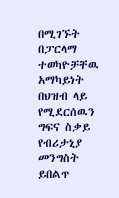በሚገኙት በፓርላማ ተወካዮቻቸዉ አማካይነት በህዝብ ላይ የሚደርሰዉን ግፍና ስቃይ የብሪታኒያ መንግስት ይበልጥ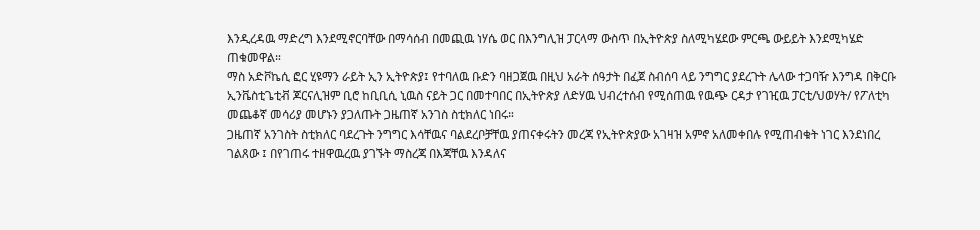እንዲረዳዉ ማድረግ እንደሚኖርባቸው በማሳሰብ በመጪዉ ነሃሴ ወር በእንግሊዝ ፓርላማ ውስጥ በኢትዮጵያ ስለሚካሄደው ምርጫ ውይይት እንደሚካሄድ ጠቁመዋል።
ማስ አድቮኬሲ ፎር ሂዩማን ራይት ኢን ኢትዮጵያ፤ የተባለዉ ቡድን ባዘጋጀዉ በዚህ አራት ሰዓታት በፈጀ ስብሰባ ላይ ንግግር ያደረጉት ሌላው ተጋባዥ እንግዳ በቅርቡ ኢንቬስቲጌቲቭ ጆርናሊዝም ቢሮ ከቢቢሲ ኒዉስ ናይት ጋር በመተባበር በኢትዮጵያ ለድሃዉ ህብረተሰብ የሚሰጠዉ የዉጭ ርዳታ የገዢዉ ፓርቲ/ህወሃት/ የፖለቲካ መጨቆኛ መሳሪያ መሆኑን ያጋለጡት ጋዜጠኛ አንገስ ስቲክለር ነበሩ።
ጋዜጠኛ አንገስት ስቲክለር ባደረጉት ንግግር እሳቸዉና ባልደረቦቻቸዉ ያጠናቀሩትን መረጃ የኢትዮጵያው አገዛዝ አምኖ አለመቀበሉ የሚጠብቁት ነገር እንደነበረ ገልጸው ፤ በየገጠሩ ተዘዋዉረዉ ያገኙት ማስረጃ በእጃቸዉ እንዳለና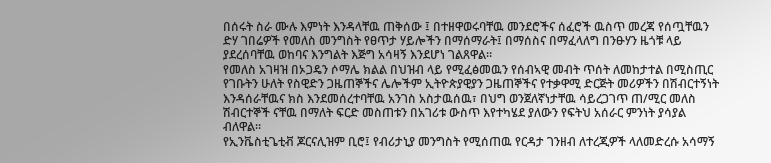በሰሩት ስራ ሙሉ እምነት እንዳላቸዉ ጠቅሰው ፤ በተዘዋወሩባቸዉ መንደሮችና ሰፈሮች ዉስጥ መረጃ የሰጧቸዉን ድሃ ገበሬዎች የመለስ መንግስት የፀጥታ ሃይሎችን በማሰማራት፤ በማሰስና በማፈላለግ በንፁሃን ዜጎቹ ላይ ያደረሰባቸዉ ወከባና እንግልት እጅግ አሳዛኝ እንደሆነ ገልጸዋል።
የመለስ አገዛዝ በኦጋዴን ሶማሌ ክልል በህዝብ ላይ የሚፈፅመዉን የሰብኣዊ መብት ጥሰት ለመከታተል በሚስጢር የገቡትን ሁለት የስዊድን ጋዜጠኞችና ሌሎችም ኢትዮጵያዊያን ጋዜጠኞችና የተቃዋሚ ድርጅት መሪዎችን በሽብርተኝነት እንዳሰራቸዉና ክስ እንደመሰረተባቸዉ አንገስ አስታዉሰዉ፣ በህግ ወንጀለኛነታቸዉ ሳይረጋገጥ ጠ/ሚር መለስ ሽብርተኞች ናቸዉ በማለት ፍርድ መስጠቱን በአገሪቱ ውስጥ እየተካሄደ ያለውን የፍትህ አሰራር ምንነት ያሳያል ብለዋል።
የኢንቬስቲጌቲቭ ጆርናሊዝም ቢሮ፤ የብሪታኒያ መንግስት የሚሰጠዉ የርዳታ ገንዘብ ለተረጂዎች ላለመድረሱ አሳማኝ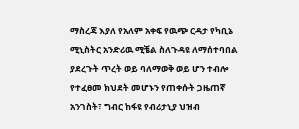ማስረጃ እያለ የአለም አቀፍ የዉጭ ርዳታ የካቢኔ ሚኒስትር አንድሪዉ ሚቼል ስለጉዳዩ ለማሰተባበል ያደረጉት ጥረት ወይ ባለማወቅ ወይ ሆን ተብሎ የተፈፀመ ክህደት መሆኑን የጠቀሱት ጋዜጠኛ አንገስት፣ ግብር ከፋዩ የብሪታኒያ ህዝብ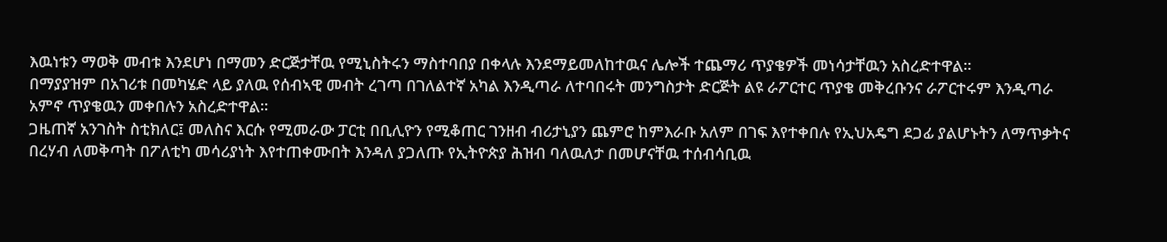እዉነቱን ማወቅ መብቱ እንደሆነ በማመን ድርጅታቸዉ የሚኒስትሩን ማስተባበያ በቀላሉ እንደማይመለከተዉና ሌሎች ተጨማሪ ጥያቄዎች መነሳታቸዉን አስረድተዋል።
በማያያዝም በአገሪቱ በመካሄድ ላይ ያለዉ የሰብኣዊ መብት ረገጣ በገለልተኛ አካል እንዲጣራ ለተባበሩት መንግስታት ድርጅት ልዩ ራፖርተር ጥያቄ መቅረቡንና ራፖርተሩም እንዲጣራ አምኖ ጥያቄዉን መቀበሉን አስረድተዋል።
ጋዜጠኛ አንገስት ስቲክለር፤ መለስና እርሱ የሚመራው ፓርቲ በቢሊዮን የሚቆጠር ገንዘብ ብሪታኒያን ጨምሮ ከምእራቡ አለም በገፍ እየተቀበሉ የኢህአዴግ ደጋፊ ያልሆኑትን ለማጥቃትና በረሃብ ለመቅጣት በፖለቲካ መሳሪያነት እየተጠቀሙበት እንዳለ ያጋለጡ የኢትዮጵያ ሕዝብ ባለዉለታ በመሆናቸዉ ተሰብሳቢዉ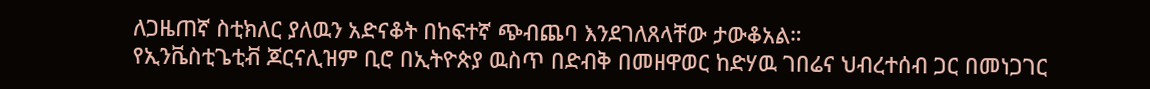ለጋዜጠኛ ስቲክለር ያለዉን አድናቆት በከፍተኛ ጭብጨባ እንደገለጸላቸው ታውቆአል።
የኢንቬስቲጌቲቭ ጆርናሊዝም ቢሮ በኢትዮጵያ ዉስጥ በድብቅ በመዘዋወር ከድሃዉ ገበሬና ህብረተሰብ ጋር በመነጋገር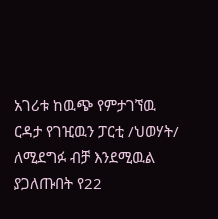አገሪቱ ከዉጭ የምታገኘዉ ርዳታ የገዢዉን ፓርቲ /ህወሃት/ ለሚደግፉ ብቻ እንደሚዉል ያጋለጡበት የ22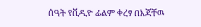ሰዓት የቪዲዮ ፊልም ቀረፃ በእጃቸዉ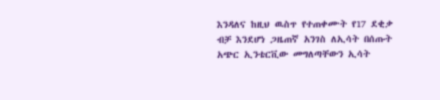እንዳለና ከዚህ ዉስጥ የተጠቀሙት የ17 ደቂቃ ብቻ እንደሆነ ጋዜጠኛ አንገስ ለኢሳት በሰጡት አጭር ኢንቴርቪው መግለጣቸውን ኢሳት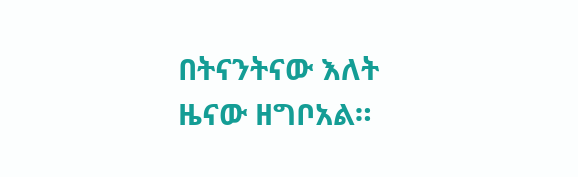በትናንትናው እለት ዜናው ዘግቦአል።